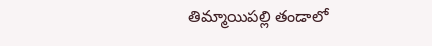తిమ్మాయిపల్లి తండాలో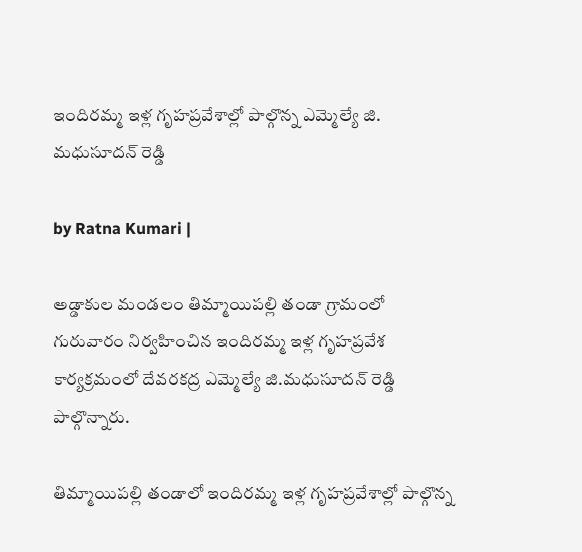ఇందిరమ్మ ఇళ్ల గృహప్రవేశాల్లో పాల్గొన్న ఎమ్మెల్యే జి. మధుసూదన్ రెడ్డి

by Ratna Kumari |

అడ్డాకుల మండలం తిమ్మాయిపల్లి తండా గ్రామంలో గురువారం నిర్వహించిన ఇందిరమ్మ ఇళ్ల గృహప్రవేశ కార్యక్రమంలో దేవరకద్ర ఎమ్మెల్యే జి.మధుసూదన్ రెడ్డి పాల్గొన్నారు.

తిమ్మాయిపల్లి తండాలో ఇందిరమ్మ ఇళ్ల గృహప్రవేశాల్లో పాల్గొన్న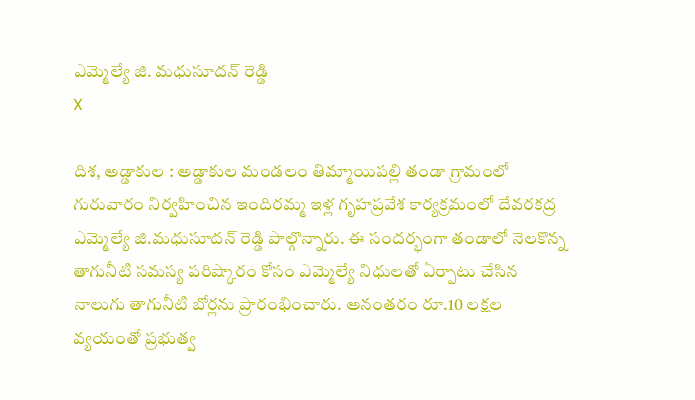ఎమ్మెల్యే జి. మధుసూదన్ రెడ్డి
X

దిశ, అడ్డాకుల : అడ్డాకుల మండలం తిమ్మాయిపల్లి తండా గ్రామంలో గురువారం నిర్వహించిన ఇందిరమ్మ ఇళ్ల గృహప్రవేశ కార్యక్రమంలో దేవరకద్ర ఎమ్మెల్యే జి.మధుసూదన్ రెడ్డి పాల్గొన్నారు. ఈ సందర్భంగా తండాలో నెలకొన్న తాగునీటి సమస్య పరిష్కారం కోసం ఎమ్మెల్యే నిధులతో ఏర్పాటు చేసిన నాలుగు తాగునీటి బోర్లను ప్రారంభించారు. అనంతరం రూ.10 లక్షల వ్యయంతో ప్రభుత్వ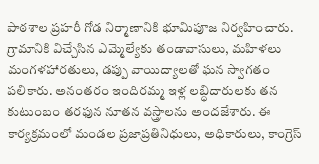పాఠశాల ప్రహరీ గోడ నిర్మాణానికి భూమిపూజ నిర్వహించారు. గ్రామానికి విచ్చేసిన ఎమ్మెల్యేకు తండావాసులు, మహిళలు మంగళహారతులు, డప్పు వాయిద్యాలతో ఘన స్వాగతం పలికారు. అనంతరం ఇందిరమ్మ ఇళ్ల లబ్ధిదారులకు తన కుటుంబం తరఫున నూతన వస్త్రాలను అందజేశారు. ఈ కార్యక్రమంలో మండల ప్రజాప్రతినిధులు, అధికారులు, కాంగ్రెస్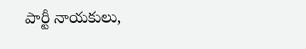పార్టీ నాయకులు,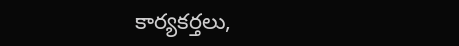కార్యకర్తలు,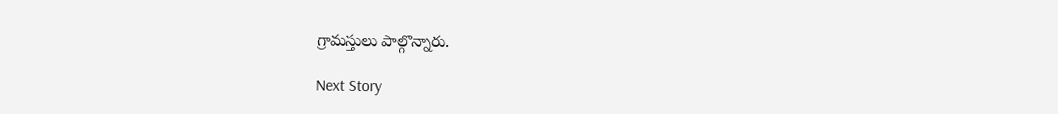గ్రామస్తులు పాల్గొన్నారు.

Next Story